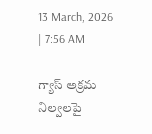13 March, 2026 | 7:56 AM

గ్యాస్ అక్రమ నిల్వలపై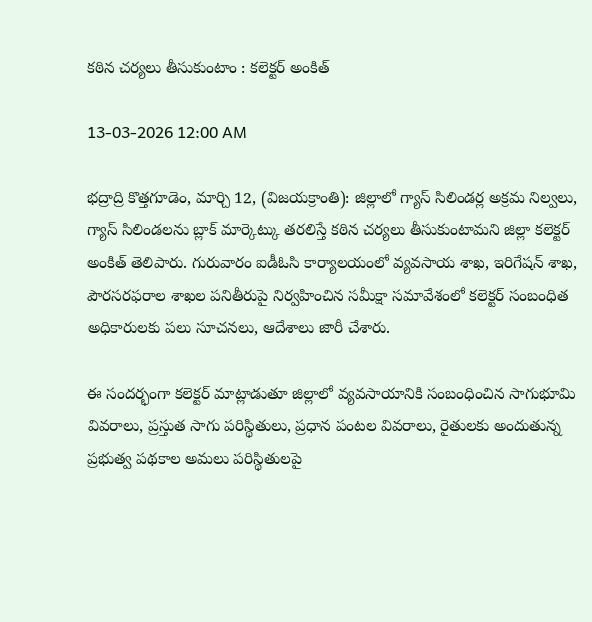కఠిన చర్యలు తీసుకుంటాం : కలెక్టర్ అంకిత్

13-03-2026 12:00 AM

భద్రాద్రి కొత్తగూడెం, మార్చి 12, (విజయక్రాంతి): జిల్లాలో గ్యాస్ సిలిండర్ల అక్రమ నిల్వలు, గ్యాస్ సిలిండలను బ్లాక్ మార్కెట్కు తరలిస్తే కఠిన చర్యలు తీసుకుంటామని జిల్లా కలెక్టర్ అంకిత్ తెలిపారు. గురువారం ఐడీఓసి కార్యాలయంలో వ్యవసాయ శాఖ, ఇరిగేషన్ శాఖ, పౌరసరఫరాల శాఖల పనితీరుపై నిర్వహించిన సమీక్షా సమావేశంలో కలెక్టర్ సంబంధిత అధికారులకు పలు సూచనలు, ఆదేశాలు జారీ చేశారు.

ఈ సందర్భంగా కలెక్టర్ మాట్లాడుతూ జిల్లాలో వ్యవసాయానికి సంబంధించిన సాగుభూమి వివరాలు, ప్రస్తుత సాగు పరిస్థితులు, ప్రధాన పంటల వివరాలు, రైతులకు అందుతున్న ప్రభుత్వ పథకాల అమలు పరిస్థితులపై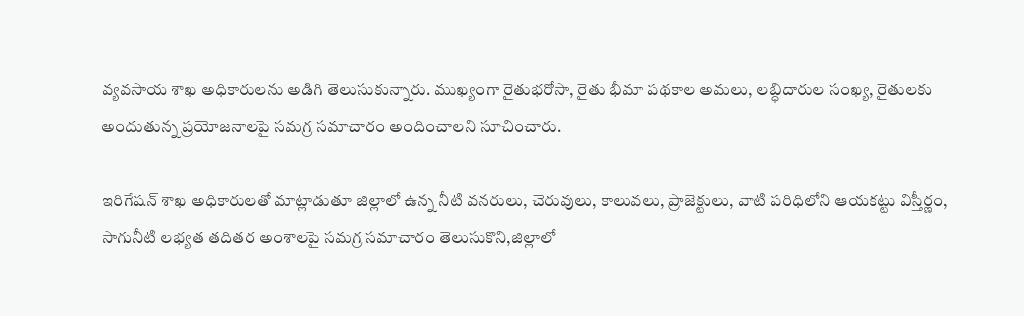వ్యవసాయ శాఖ అధికారులను అడిగి తెలుసుకున్నారు. ముఖ్యంగా రైతుభరోసా, రైతు భీమా పథకాల అమలు, లబ్ధిదారుల సంఖ్య, రైతులకు అందుతున్న ప్రయోజనాలపై సమగ్ర సమాచారం అందించాలని సూచించారు.

ఇరిగేషన్ శాఖ అధికారులతో మాట్లాడుతూ జిల్లాలో ఉన్న నీటి వనరులు, చెరువులు, కాలువలు, ప్రాజెక్టులు, వాటి పరిధిలోని ఆయకట్టు విస్తీర్ణం, సాగునీటి లభ్యత తదితర అంశాలపై సమగ్ర సమాచారం తెలుసుకొని,జిల్లాలో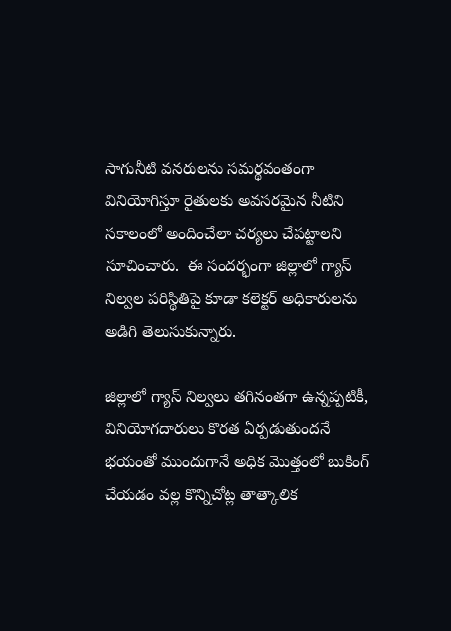సాగునీటి వనరులను సమర్థవంతంగా వినియోగిస్తూ రైతులకు అవసరమైన నీటిని సకాలంలో అందించేలా చర్యలు చేపట్టాలని సూచించారు.  ఈ సందర్భంగా జిల్లాలో గ్యాస్ నిల్వల పరిస్థితిపై కూడా కలెక్టర్ అధికారులను అడిగి తెలుసుకున్నారు.

జిల్లాలో గ్యాస్ నిల్వలు తగినంతగా ఉన్నప్పటికీ, వినియోగదారులు కొరత ఏర్పడుతుందనే భయంతో ముందుగానే అధిక మొత్తంలో బుకింగ్ చేయడం వల్ల కొన్నిచోట్ల తాత్కాలిక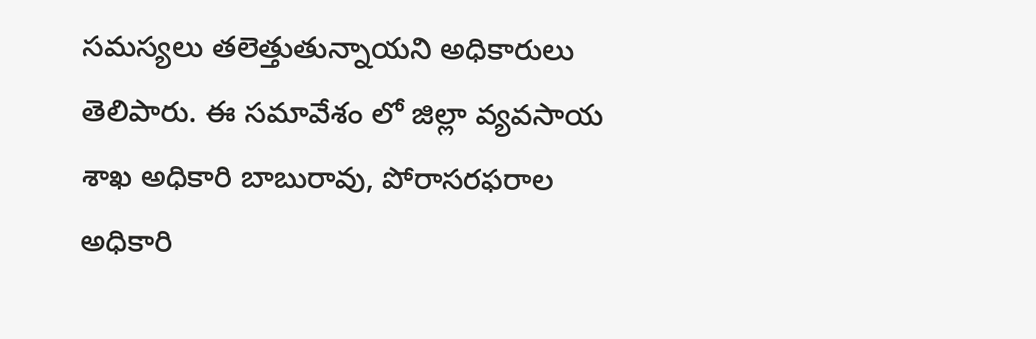సమస్యలు తలెత్తుతున్నాయని అధికారులు తెలిపారు. ఈ సమావేశం లో జిల్లా వ్యవసాయ శాఖ అధికారి బాబురావు, పోరాసరఫరాల అధికారి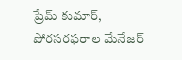ప్రేమ్ కుమార్, పోరసరఫరాల మేనేజర్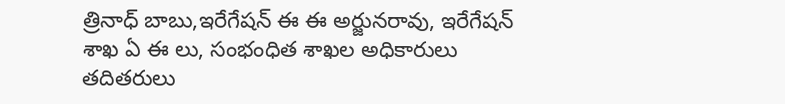త్రినాధ్ బాబు,ఇరేగేషన్ ఈ ఈ అర్జునరావు, ఇరేగేషన్ శాఖ ఏ ఈ లు, సంభంధిత శాఖల అధికారులు తదితరులు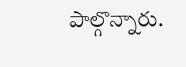పాల్గొన్నారు.